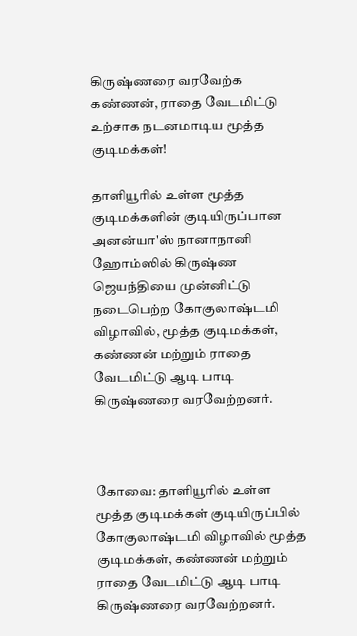கிருஷ்ணரை வரவேற்க கண்ணன், ராதை வேடமிட்டு உற்சாக நடனமாடிய மூத்த குடிமக்கள்!

தாளியூரில் உள்ள மூத்த குடிமக்களின் குடியிருப்பான அனன்யா'ஸ் நானாநானி ஹோம்ஸில் கிருஷ்ண ஜெயந்தியை முன்னிட்டு நடைபெற்ற கோகுலாஷ்டமி விழாவில், மூத்த குடிமக்கள், கண்ணன் மற்றும் ராதை வேடமிட்டு ஆடி பாடி கிருஷ்ணரை வரவேற்றனர்.



கோவை: தாளியூரில் உள்ள மூத்த குடிமக்கள் குடியிருப்பில் கோகுலாஷ்டமி விழாவில் மூத்த குடிமக்கள், கண்ணன் மற்றும் ராதை வேடமிட்டு ஆடி பாடி கிருஷ்ணரை வரவேற்றனர்.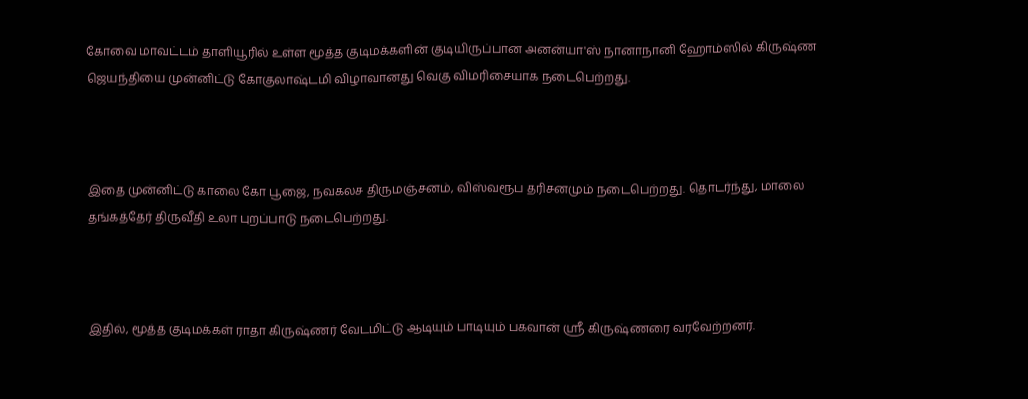கோவை மாவட்டம் தாளியூரில் உள்ள மூத்த குடிமக்களின் குடியிருப்பான அனன்யா'ஸ் நானாநானி ஹோம்ஸில் கிருஷ்ண ஜெயந்தியை முன்னிட்டு கோகுலாஷ்டமி விழாவானது வெகு விமரிசையாக நடைபெற்றது.



இதை முன்னிட்டு காலை கோ பூஜை, நவகலச திருமஞ்சனம், விஸ்வரூப தரிசனமும் நடைபெற்றது. தொடர்ந்து, மாலை தங்கத்தேர் திருவீதி உலா புறப்பாடு நடைபெற்றது.



இதில், மூத்த குடிமக்கள் ராதா கிருஷ்ணர் வேடமிட்டு ஆடியும் பாடியும் பகவான் ஶ்ரீ கிருஷ்ணரை வரவேற்றனர்.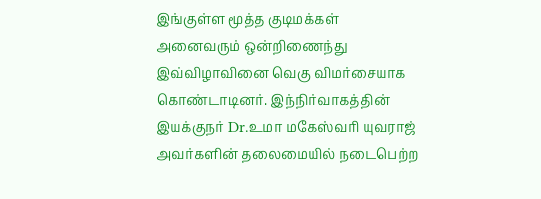இங்குள்ள மூத்த குடிமக்கள் அனைவரும் ஒன்றிணைந்து இவ்விழாவினை வெகு விமர்சையாக கொண்டாடினர். இந்நிர்வாகத்தின் இயக்குநர் Dr.உமா மகேஸ்வரி யுவராஜ் அவர்களின் தலைமையில் நடைபெற்ற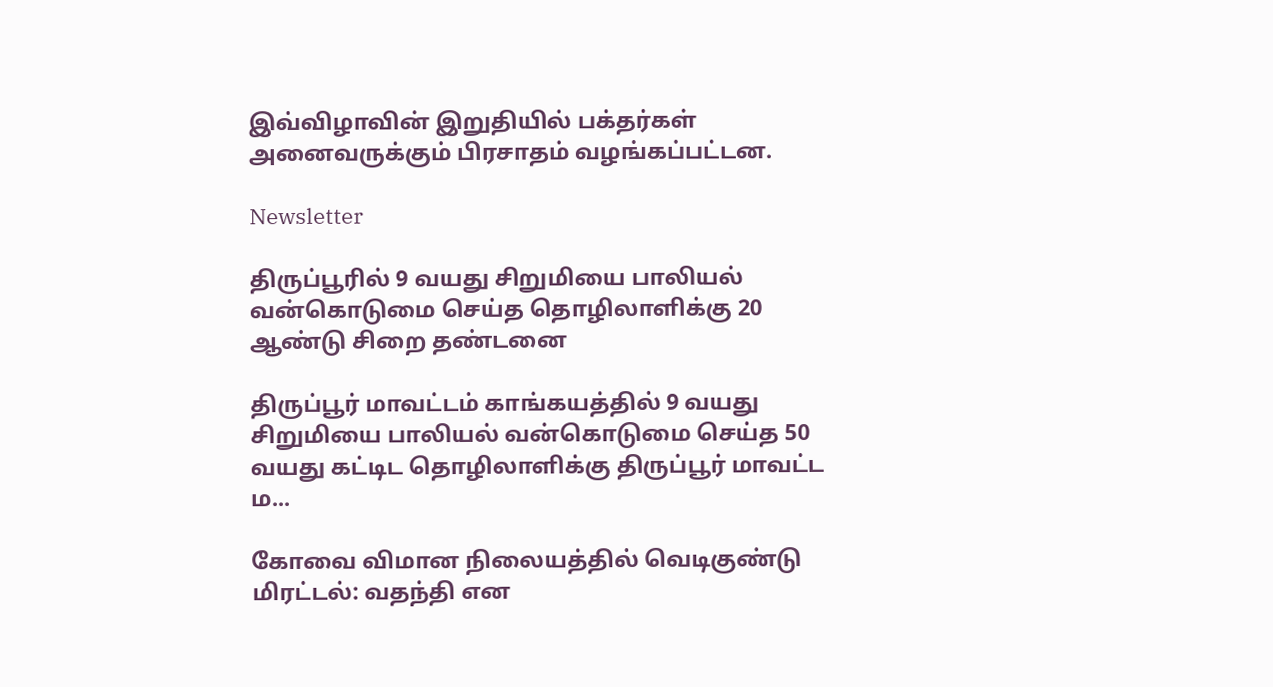இவ்விழாவின் இறுதியில் பக்தர்கள் அனைவருக்கும் பிரசாதம் வழங்கப்பட்டன.

Newsletter

திருப்பூரில் 9 வயது சிறுமியை பாலியல் வன்கொடுமை செய்த தொழிலாளிக்கு 20 ஆண்டு சிறை தண்டனை

திருப்பூர் மாவட்டம் காங்கயத்தில் 9 வயது சிறுமியை பாலியல் வன்கொடுமை செய்த 50 வயது கட்டிட தொழிலாளிக்கு திருப்பூர் மாவட்ட ம...

கோவை விமான நிலையத்தில் வெடிகுண்டு மிரட்டல்: வதந்தி என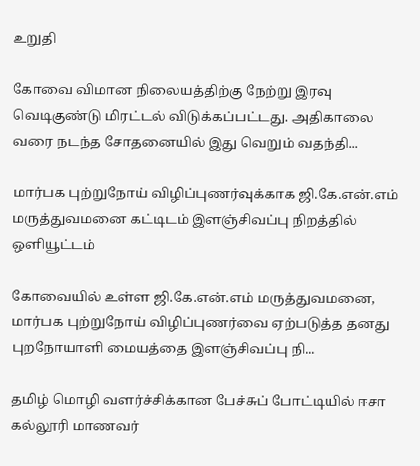உறுதி

கோவை விமான நிலையத்திற்கு நேற்று இரவு வெடிகுண்டு மிரட்டல் விடுக்கப்பட்டது. அதிகாலை வரை நடந்த சோதனையில் இது வெறும் வதந்தி...

மார்பக புற்றுநோய் விழிப்புணர்வுக்காக ஜி.கே.என்.எம் மருத்துவமனை கட்டிடம் இளஞ்சிவப்பு நிறத்தில் ஒளியூட்டம்

கோவையில் உள்ள ஜி.கே.என்.எம் மருத்துவமனை, மார்பக புற்றுநோய் விழிப்புணர்வை ஏற்படுத்த தனது புறநோயாளி மையத்தை இளஞ்சிவப்பு நி...

தமிழ் மொழி வளர்ச்சிக்கான பேச்சுப் போட்டியில் ஈசா கல்லூரி மாணவர்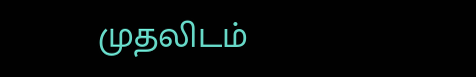முதலிடம்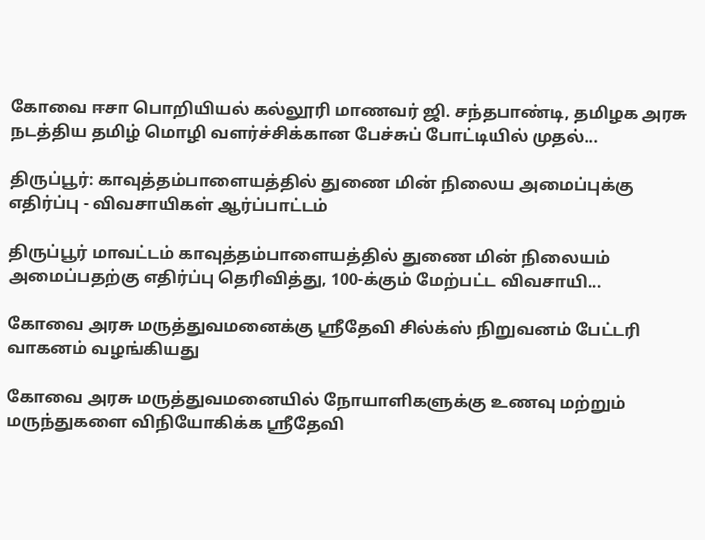கோவை ஈசா பொறியியல் கல்லூரி மாணவர் ஜி. சந்தபாண்டி, தமிழக அரசு நடத்திய தமிழ் மொழி வளர்ச்சிக்கான பேச்சுப் போட்டியில் முதல்...

திருப்பூர்: காவுத்தம்பாளையத்தில் துணை மின் நிலைய அமைப்புக்கு எதிர்ப்பு - விவசாயிகள் ஆர்ப்பாட்டம்

திருப்பூர் மாவட்டம் காவுத்தம்பாளையத்தில் துணை மின் நிலையம் அமைப்பதற்கு எதிர்ப்பு தெரிவித்து, 100-க்கும் மேற்பட்ட விவசாயி...

கோவை அரசு மருத்துவமனைக்கு ஸ்ரீதேவி சில்க்ஸ் நிறுவனம் பேட்டரி வாகனம் வழங்கியது

கோவை அரசு மருத்துவமனையில் நோயாளிகளுக்கு உணவு மற்றும் மருந்துகளை விநியோகிக்க ஸ்ரீதேவி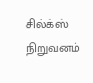சில்க்ஸ் நிறுவனம்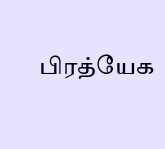பிரத்யேக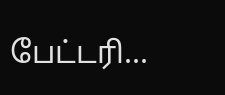பேட்டரி...